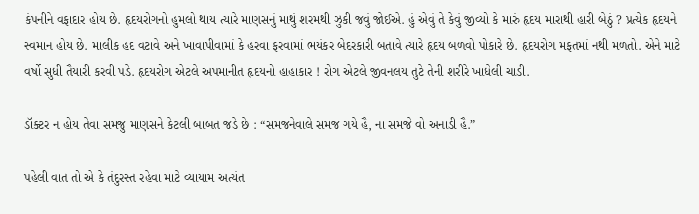કંપનીને વફાદાર હોય છે. હૃદયરોગનો હુમલો થાય ત્યારે માણસનું માથું શરમથી ઝુકી જવું જોઈએ. હું એવું તે કેવું જીવ્યો કે મારું હૃદય મારાથી હારી બેઠું ? પ્રત્યેક હૃદયને સ્વમાન હોય છે. માલીક હદ વટાવે અને ખાવાપીવામાં કે હરવા ફરવામાં ભયંકર બેદરકારી બતાવે ત્યારે હૃદય બળવો પોકારે છે. હૃદયરોગ મફતમાં નથી મળતો. એને માટે વર્ષો સુધી તૈયારી કરવી પડે. હૃદયરોગ એટલે અપમાનીત હૃદયનો હાહાકાર ! રોગ એટલે જીવનલય તુટે તેની શરીરે ખાધેલી ચાડી.

ડૉક્ટર ન હોય તેવા સમજુ માણસને કેટલી બાબત જડે છે : “સમજનેવાલે સમજ ગયે હૈ, ના સમજે વો અનાડી હૈ.”

પહેલી વાત તો એ કે તંદુરસ્ત રહેવા માટે વ્યાયામ અત્યંત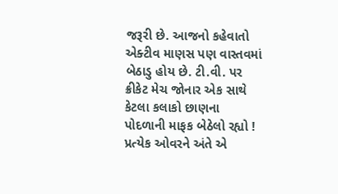જરૂરી છે. આજનો કહેવાતો એક્ટીવ માણસ પણ વાસ્તવમાં બેઠાડુ હોય છે. ટી.વી. પર ક્રીકેટ મેચ જોનાર એક સાથે કેટલા કલાકો છાણના પોદળાની માફક બેઠેલો રહ્યો ! પ્રત્યેક ઓવરને અંતે એ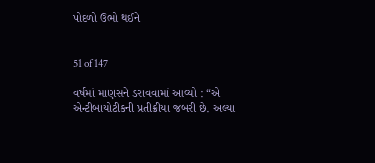પોદળો ઉભો થઈને


51 of 147

વર્ષમાં માણસને ડરાવવામાં આવ્યો : “એ એન્ટીબાયોટીકની પ્રતીક્રીયા જબરી છે. અલ્યા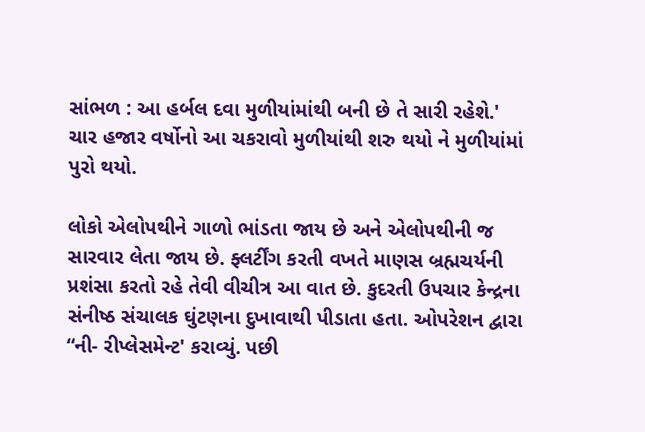સાંભળ : આ હર્બલ દવા મુળીયાંમાંથી બની છે તે સારી રહેશે.' ચાર હજાર વર્ષોનો આ ચકરાવો મુળીયાંથી શરુ થયો ને મુળીયાંમાં પુરો થયો.

લોકો એલોપથીને ગાળો ભાંડતા જાય છે અને એલોપથીની જ સારવાર લેતા જાય છે. ફ્લર્ટીંગ કરતી વખતે માણસ બ્રહ્મચર્યની પ્રશંસા કરતો રહે તેવી વીચીત્ર આ વાત છે. કુદરતી ઉપચાર કેન્દ્રના સંનીષ્ઠ સંચાલક ઘુંટણના દુખાવાથી પીડાતા હતા. ઓપરેશન દ્વારા “ની- રીપ્લેસમેન્ટ' કરાવ્યું. પછી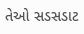તેઓ સડસડાટ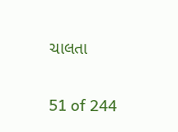ચાલતા


51 of 244